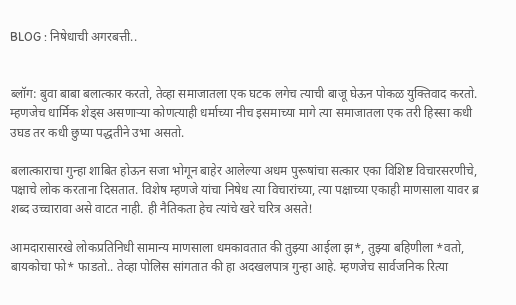BLOG : निषेधाची अगरबत्ती..


ब्लॉग: बुवा बाबा बलात्कार करतो, तेव्हा समाजातला एक घटक लगेच त्याची बाजू घेऊन पोकळ युक्तिवाद करतो. म्हणजेच धार्मिक शेड्स असणाऱ्या कोणत्याही धर्माच्या नीच इसमाच्या मागे त्या समाजातला एक तरी हिस्सा कधी उघड तर कधी छुप्या पद्धतीने उभा असतो.

बलात्काराचा गुन्हा शाबित होऊन सजा भोगून बाहेर आलेल्या अधम पुरूषांचा सत्कार एका विशिष्ट विचारसरणीचे, पक्षाचे लोक करताना दिसतात. विशेष म्हणजे यांचा निषेध त्या विचारांच्या, त्या पक्षाच्या एकाही माणसाला यावर ब्र शब्द उच्चारावा असे वाटत नाही. ही नैतिकता हेच त्यांचे खरे चरित्र असते!

आमदारासारखे लोकप्रतिनिधी सामान्य माणसाला धमकावतात की तुझ्या आईला झ*, तुझ्या बहिणीला *वतो, बायकोचा फो* फाडतो.. तेव्हा पोलिस सांगतात की हा अदखलपात्र गुन्हा आहे. म्हणजेच सार्वजनिक रित्या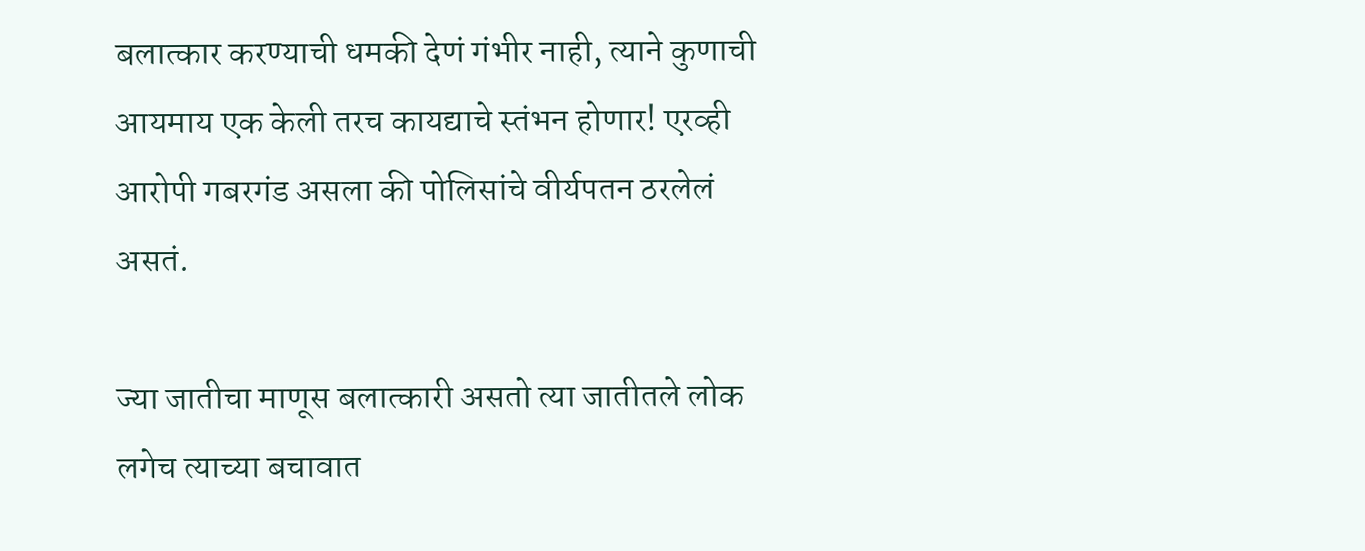बलात्कार करण्याची धमकी देणं गंभीर नाही, त्याने कुणाची आयमाय एक केली तरच कायद्याचे स्तंभन होणार! एरव्ही आरोपी गबरगंड असला की पोलिसांचे वीर्यपतन ठरलेलं असतं.

ज्या जातीचा माणूस बलात्कारी असतो त्या जातीतले लोक लगेच त्याच्या बचावात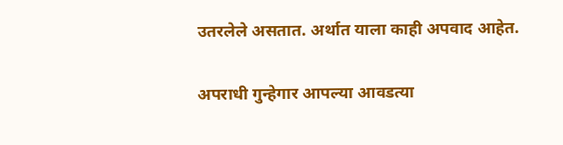उतरलेले असतात. अर्थात याला काही अपवाद आहेत.

अपराधी गुन्हेगार आपल्या आवडत्या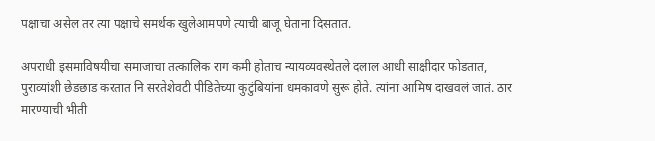पक्षाचा असेल तर त्या पक्षाचे समर्थक खुलेआमपणे त्याची बाजू घेताना दिसतात.

अपराधी इसमाविषयीचा समाजाचा तत्कालिक राग कमी होताच न्यायव्यवस्थेतले दलाल आधी साक्षीदार फोडतात, पुराव्यांशी छेडछाड करतात नि सरतेशेवटी पीडितेच्या कुटुंबियांना धमकावणे सुरू होते. त्यांना आमिष दाखवलं जातं. ठार मारण्याची भीती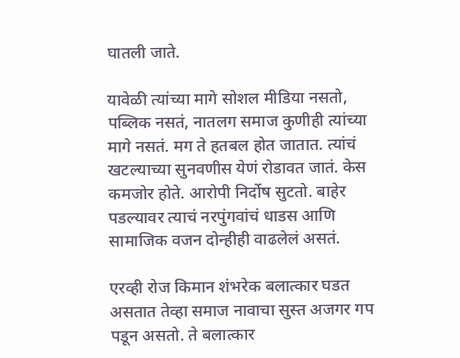घातली जाते.

यावेळी त्यांच्या मागे सोशल मीडिया नसतो, पब्लिक नसतं, नातलग समाज कुणीही त्यांच्या मागे नसतं. मग ते हतबल होत जातात. त्यांचं खटल्याच्या सुनवणीस येणं रोडावत जातं. केस कमजोर होते. आरोपी निर्दोष सुटतो. बाहेर पडल्यावर त्याचं नरपुंगवांचं धाडस आणि सामाजिक वजन दोन्हीही वाढलेलं असतं.

एरव्ही रोज किमान शंभरेक बलात्कार घडत असतात तेव्हा समाज नावाचा सुस्त अजगर गप पडून असतो. ते बलात्कार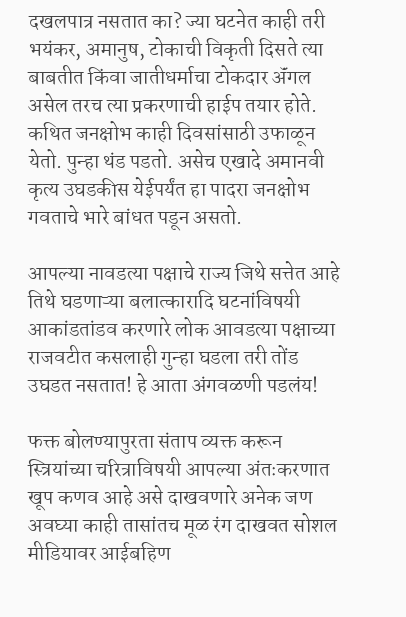दखलपात्र नसतात का? ज्या घटनेत काही तरी भयंकर, अमानुष, टोकाची विकृती दिसते त्या बाबतीत किंवा जातीधर्माचा टोकदार ॲंगल असेल तरच त्या प्रकरणाची हाईप तयार होते. कथित जनक्षोभ काही दिवसांसाठी उफाळून येतो. पुन्हा थंड पडतो. असेच एखादे अमानवी कृत्य उघडकीस येईपर्यंत हा पादरा जनक्षोभ गवताचे भारे बांधत पडून असतो.

आपल्या नावडत्या पक्षाचे राज्य जिथे सत्तेत आहे तिथे घडणाऱ्या बलात्कारादि घटनांविषयी आकांडतांडव करणारे लोक आवडत्या पक्षाच्या राजवटीत कसलाही गुन्हा घडला तरी तोंड उघडत नसतात! हे आता अंगवळणी पडलंय!

फक्त बोलण्यापुरता संताप व्यक्त करून स्त्रियांच्या चरित्राविषयी आपल्या अंतःकरणात खूप कणव आहे असे दाखवणारे अनेक जण अवघ्या काही तासांतच मूळ रंग दाखवत सोशल मीडियावर आईबहिण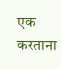एक करताना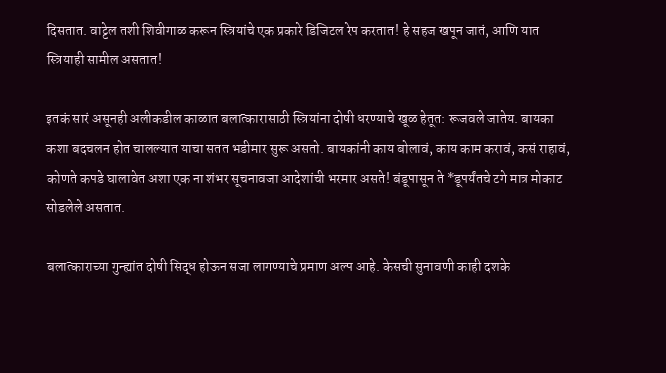दिसतात. वाट्टेल तशी शिवीगाळ करून स्त्रियांचे एक प्रकारे डिजिटल रेप करतात! हे सहज खपून जातं, आणि यात स्त्रियाही सामील असतात!

इतकं सारं असूनही अलीकडील काळात बलात्कारासाठी स्त्रियांना दोषी धरण्याचे खूळ हेतूत: रूजवले जातेय. बायका कशा बदचलन होत चालल्यात याचा सतत भडीमार सुरू असतो. बायकांनी काय बोलावं, काय काम करावं, कसं राहावं, कोणते कपडे घालावेत अशा एक ना शंभर सूचनावजा आदेशांची भरमार असते! बंडूपासून ते *डूपर्यंतचे टगे मात्र मोकाट सोडलेले असतात.

बलात्काराच्या गुन्ह्यांत दोषी सिद्ध होऊन सजा लागण्याचे प्रमाण अल्प आहे. केसची सुनावणी काही दशके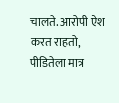चालते. आरोपी ऐश करत राहतो, पीडितेला मात्र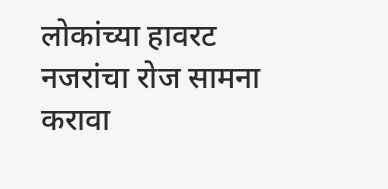लोकांच्या हावरट नजरांचा रोज सामना करावा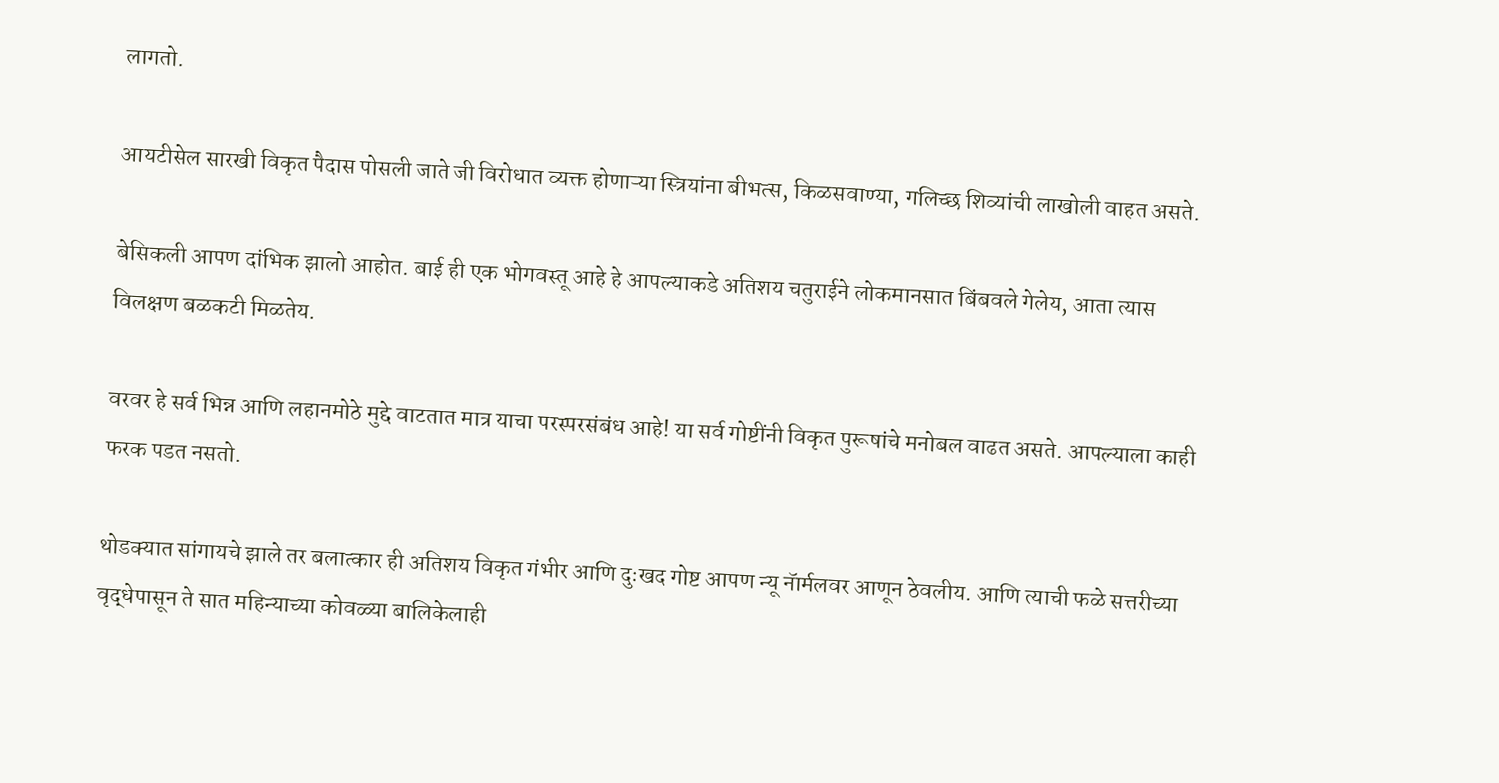लागतो.

आयटीसेल सारखी विकृत पैदास पोसली जाते जी विरोधात व्यक्त होणाऱ्या स्त्रियांना बीभत्स, किळसवाण्या, गलिच्छ शिव्यांची लाखोली वाहत असते.

बेसिकली आपण दांभिक झालो आहोत. बाई ही एक भोगवस्तू आहे हे आपल्याकडे अतिशय चतुराईने लोकमानसात बिंबवले गेलेय, आता त्यास विलक्षण बळकटी मिळतेय.

वरवर हे सर्व भिन्न आणि लहानमोठे मुद्दे वाटतात मात्र याचा परस्परसंबंध आहे! या सर्व गोष्टींनी विकृत पुरूषांचे मनोबल वाढत असते. आपल्याला काही फरक पडत नसतो.

थोडक्यात सांगायचे झाले तर बलात्कार ही अतिशय विकृत गंभीर आणि दुःखद गोष्ट आपण न्यू नॅार्मलवर आणून ठेवलीय. आणि त्याची फळे सत्तरीच्या वृद्धेपासून ते सात महिन्याच्या कोवळ्या बालिकेलाही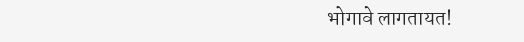भोगावे लागतायत!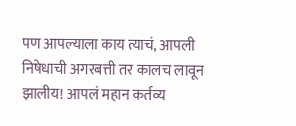पण आपल्याला काय त्याचं, आपली निषेधाची अगरबत्ती तर कालच लावून झालीय! आपलं महान कर्तव्य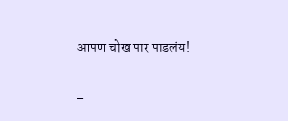आपण चोख पार पाडलंय!

–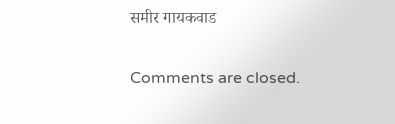समीर गायकवाड

Comments are closed.